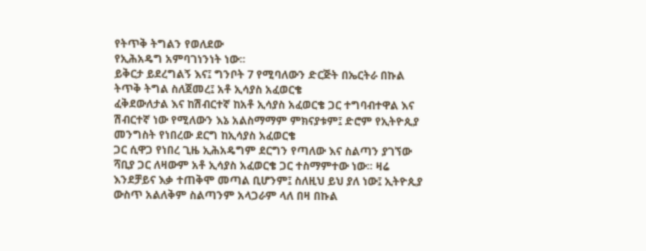የትጥቅ ትግልን የወለደው
የኢሕአዴግ አምባገነንነት ነው፡፡
ይቅርታ ይደረግልኝ እና፤ ግንቦት 7 የሚባለውን ድርጅት በኤርትራ በኩል ትጥቅ ትግል ስለጀመረ፤ አቶ ኢሳያስ አፈወርቄ
ፈቅደውለታል እና ከሽብርተኛ ከአቶ ኢሳያስ አፈወርቄ ጋር ተግባብተዋል እና ሽብርተኛ ነው የሚለውን እኔ አልስማማም ምክናያቱም፤ ድሮም የኢትዮጲያ መንግስት የነበረው ደርግ ከኢሳያስ አፈወርቄ
ጋር ሲዋጋ የነበረ ጊዜ ኢሕአዴግም ደርግን የጣለው እና ስልጣን ያገኘው ሻቢያ ጋር ለዛውም አቶ ኢሳያስ አፈወርቄ ጋር ተስማምተው ነው፡፡ ዛሬ እንደቻይና እቃ ተጠቅሞ መጣል ቢሆንም፤ ስለዚህ ይህ ያለ ነው፤ ኢትዮጲያ ውስጥ አልለቅም ስልጣንም አላጋራም ላለ በዛ በኩል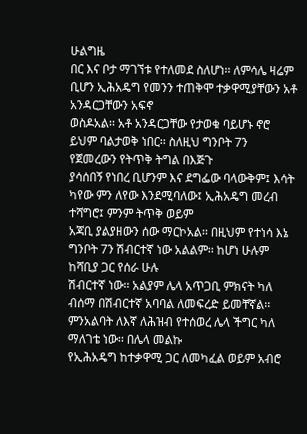ሁልግዜ
በር እና ቦታ ማገኘቱ የተለመደ ስለሆነ፡፡ ለምሳሌ ዛሬም ቢሆን ኢሕአዴግ የመንን ተጠቅሞ ተቃዋሚያቸውን አቶ አንዳርጋቸውን አፍኖ
ወስዶአል፡፡ አቶ አንዳርጋቸው የታወቁ ባይሆኑ ኖሮ ይህም ባልታወቅ ነበር፡፡ ስለዚህ ግንቦት 7ን የጀመረውን የትጥቅ ትግል በእጅጉ
ያሳሰበኝ የነበረ ቢሆንም እና ደግፌው ባላውቅም፤ እሳት ካየው ምን ለየው እንደሚባለው፤ ኢሕአዴግ መረብ ተሻግሮ፤ ምንም ትጥቅ ወይም
አጃቢ ያልያዘውን ሰው ማርኮአል፡፡ በዚህም የተነሳ እኔ ግንቦት 7ን ሽብርተኛ ነው አልልም፡፡ ከሆነ ሁሉም ከሻቢያ ጋር የሰራ ሁሉ
ሽብርተኛ ነው፡፡ አልያም ሌላ አጥጋቢ ምክናት ካለ ብሰማ በሽብርተኛ አባባል ለመፍረድ ይመቸኛል፡፡ ምንአልባት ለእኛ ለሕዝብ የተሰወረ ሌላ ችግር ካለ ማለገቴ ነው፡፡ በሌላ መልኩ
የኢሕአዴግ ከተቃዋሚ ጋር ለመካፈል ወይም አብሮ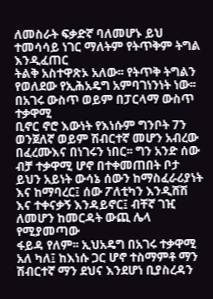ለመስራት ፍቃድኛ ባለመሆኑ ይህ ተመሳሳይ ነገር ማለትም የትጥቅም ትግል እንዲፈጠር
ትልቅ አስተዋጽኦ አለው፡፡ የትጥቅ ትግልን የወለደው የኢሕአዴግ አምባገነንነት ነው፡፡ በአገሩ ውስጥ ወይም በፓርላማ ውስጥ ተቃዋሚ
ቢኖር ኖሮ እውነት የእነሱም ግንቦት 7ን ወንጀለኛ ወይም ሽብርተኛ መሆን አብረው በፈረሙእና በነገሩን ነበር፡፡ ግን አንድ ሰው
ብቻ ተቃዋሚ ሆኖ በተቀመጠበት ቦታ ይህን አይነት ውሳኔ ሰውን ከማስፈራሪያነት እና ከማባረር፤ ሰው ፖለቲካን እንዲሸሽ እና ተቀናቃኝ እንዳይኖር፤ ብቸኛ ገዢ ለመሆን ከመርዳት ውጪ ሌላ የሚያመጣው
ፋይዳ የለም፡፡ ኢህአዴግ በአገሩ ተቃዋሚ አለ ካለ፤ ከእነሱ ጋር ሆኖ ተስማምቶ ማን ሽብርተኛ ማን ደህና እንደሆነ ቢያስረዳን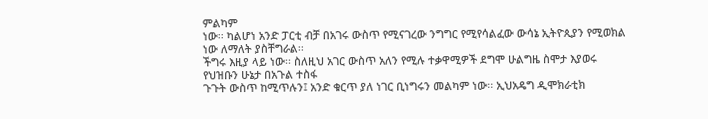ምልካም
ነው፡፡ ካልሆነ አንድ ፓርቲ ብቻ በአገሩ ውስጥ የሚናገረው ንግግር የሚየሳልፈው ውሳኔ ኢትዮጲያን የሚወክል ነው ለማለት ያስቸግራል፡፡
ችግሩ እዚያ ላይ ነው፡፡ ስለዚህ አገር ውስጥ አለን የሚሉ ተቃዋሚዎች ደግሞ ሁልግዜ ስሞታ እያወሩ የህዝቡን ሁኔታ በአጉል ተስፋ
ጉጉት ውስጥ ከሚጥሉን፤ አንድ ቁርጥ ያለ ነገር ቢነግሩን መልካም ነው፡፡ ኢህአዴግ ዲሞክራቲክ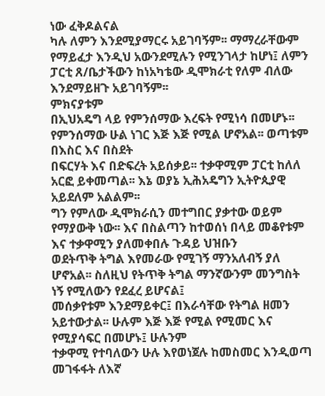ነው ፈቅዶልናል
ካሉ ለምን እንደሚያማርሩ አይገባኝም፡፡ ማማረራቸውም የማይፈታ እንዲህ አውንደሚሉን የሚንገላታ ከሆነ፤ ለምን ፓርቲ ጸ/ቤታችውን ከነአካቴው ዲሞክራቲ የለም ብለው እንደማይዘጉ አይገባኝም፡፡
ምክናያቱም
በኢህአዴግ ላይ የምንሰማው እረፍት የሚነሳ በመሆኑ፡፡ የምንሰማው ሁል ነገር እጅ እጅ የሚል ሆኖአል፡፡ ወጣቱም በእስር እና በስደት
በፍርሃት እና በድፍረት አይሰቃይ፡፡ ተቃዋሚም ፓርቲ ከለለ አርፎ ይቀመጣል፡፡ እኔ ወያኔ ኢሕአዴግን ኢትዮጲያዊ አይደለም አልልም፡፡
ግን የምለው ዲሞክራሲን መተግበር ያቃተው ወይም የማያውቅ ነው፡፡ እና በስልጣን ከተወሰነ በላይ መቆየቱም እና ተቃዋሚን ያለመቀበሉ ጉዳይ ህዝቡን
ወደትጥቅ ትግል እየመራው የሚገኝ ማንአለብኝ ያለ ሆኖአል፡፡ ስለዚህ የትጥቅ ትግል ማንኛውንም መንግስት ነኝ የሚለውን የደፈረ ይሆናል፤
መሰቃየቱም እንደማይቀር፤ በእራሳቸው የትግል ዘመን አይተውታል፡፡ ሁሉም እጅ እጅ የሚል የሚመር እና የሚያሳፍር በመሆኑ፤ ሁሉንም
ተቃዋሚ የተባለውን ሁሉ እየወነጀሉ ከመስመር እንዲወጣ መገፋፋት ለእኛ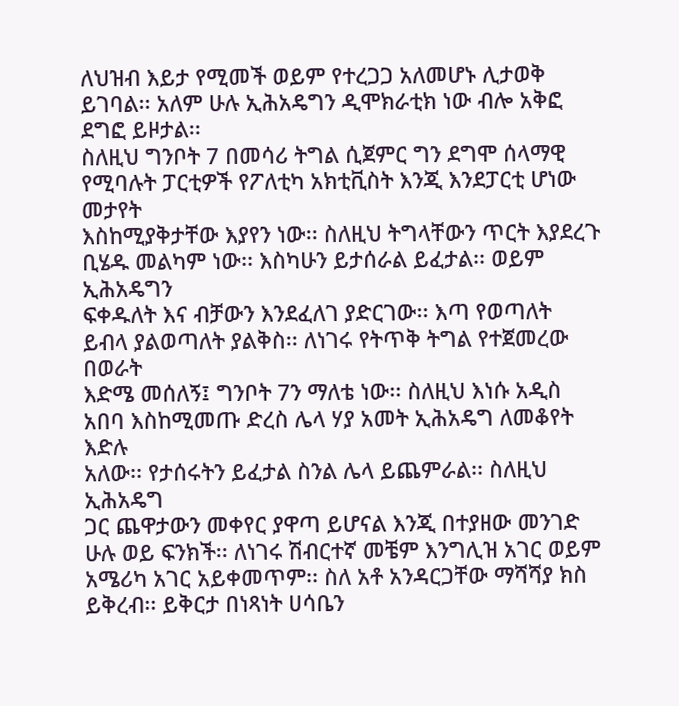ለህዝብ እይታ የሚመች ወይም የተረጋጋ አለመሆኑ ሊታወቅ ይገባል፡፡ አለም ሁሉ ኢሕአዴግን ዲሞክራቲክ ነው ብሎ አቅፎ ደግፎ ይዞታል፡፡
ስለዚህ ግንቦት 7 በመሳሪ ትግል ሲጀምር ግን ደግሞ ሰላማዊ የሚባሉት ፓርቲዎች የፖለቲካ አክቲቪስት እንጂ እንደፓርቲ ሆነው መታየት
እስከሚያቅታቸው እያየን ነው፡፡ ስለዚህ ትግላቸውን ጥርት እያደረጉ ቢሄዱ መልካም ነው፡፡ እስካሁን ይታሰራል ይፈታል፡፡ ወይም ኢሕአዴግን
ፍቀዱለት እና ብቻውን እንደፈለገ ያድርገው፡፡ እጣ የወጣለት ይብላ ያልወጣለት ያልቅስ፡፡ ለነገሩ የትጥቅ ትግል የተጀመረው በወራት
እድሜ መሰለኝ፤ ግንቦት 7ን ማለቴ ነው፡፡ ስለዚህ እነሱ አዲስ አበባ እስከሚመጡ ድረስ ሌላ ሃያ አመት ኢሕአዴግ ለመቆየት እድሉ
አለው፡፡ የታሰሩትን ይፈታል ስንል ሌላ ይጨምራል፡፡ ስለዚህ ኢሕአዴግ
ጋር ጨዋታውን መቀየር ያዋጣ ይሆናል እንጂ በተያዘው መንገድ ሁሉ ወይ ፍንክች፡፡ ለነገሩ ሽብርተኛ መቼም እንግሊዝ አገር ወይም
አሜሪካ አገር አይቀመጥም፡፡ ስለ አቶ አንዳርጋቸው ማሻሻያ ክስ ይቅረብ፡፡ ይቅርታ በነጻነት ሀሳቤን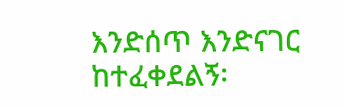እንድሰጥ እንድናገር ከተፈቀደልኝ፡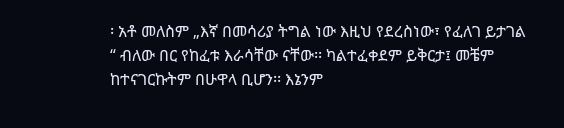፡ አቶ መለስም „እኛ በመሳሪያ ትግል ነው እዚህ የደረስነው፣ የፈለገ ይታገል
“ ብለው በር የከፈቱ እራሳቸው ናቸው፡፡ ካልተፈቀደም ይቅርታ፤ መቼም ከተናገርኩትም በሁዋላ ቢሆን፡፡ እኔንም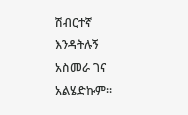ሽብርተኛ እንዳትሉኝ
አስመራ ገና አልሄድኩም፡፡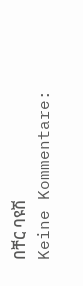በቸር ባዩሽ
Keine Kommentare: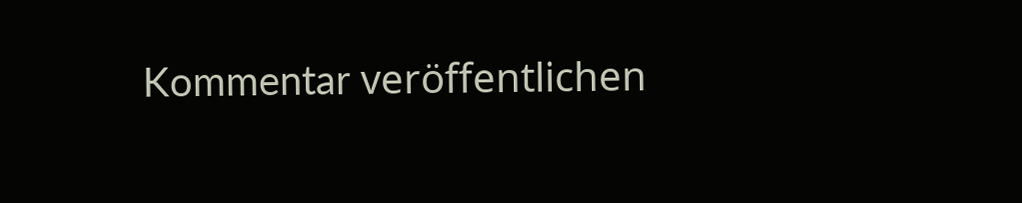Kommentar veröffentlichen